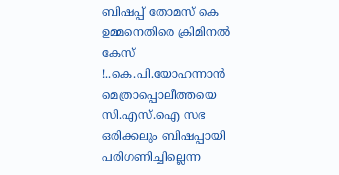ബിഷപ്പ് തോമസ് കെ ഉമ്മനെതിരെ ക്രിമിനൽ കേസ് !..കെ.പി.യോഹന്നാൻ മെത്രാപ്പൊലീത്തയെ സി.എസ്.ഐ സഭ ഒരിക്കലും ബിഷപ്പായി പരിഗണിച്ചില്ലെന്ന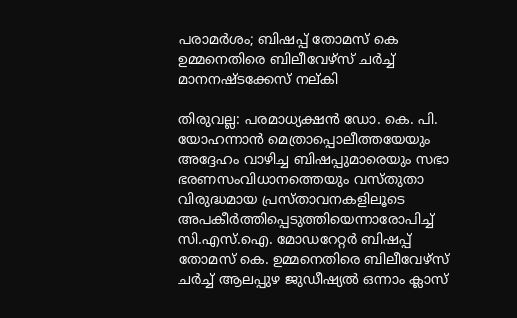പരാമർശം; ബിഷപ്പ് തോമസ് കെ ഉമ്മനെതിരെ ബിലീവേഴ്സ് ചർച്ച് മാനനഷ്ടക്കേസ് നല്കി

തിരുവല്ല: പരമാധ്യക്ഷൻ ഡോ. കെ. പി. യോഹന്നാൻ മെത്രാപ്പൊലീത്തയേയും അദ്ദേഹം വാഴിച്ച ബിഷപ്പുമാരെയും സഭാ ഭരണസംവിധാനത്തെയും വസ്തുതാ വിരുദ്ധമായ പ്രസ്താവനകളിലൂടെ അപകീർത്തിപ്പെടുത്തിയെന്നാരോപിച്ച് സി.എസ്.ഐ. മോഡറേറ്റർ ബിഷപ്പ് തോമസ് കെ. ഉമ്മനെതിരെ ബിലീവേഴ്സ് ചർച്ച് ആലപ്പുഴ ജുഡീഷ്യൽ ഒന്നാം ക്ലാസ്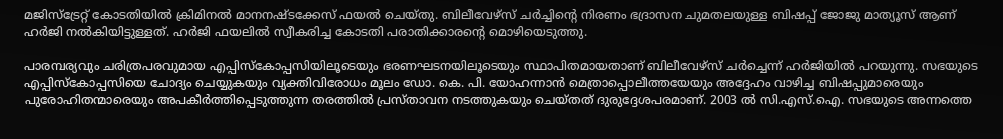മജിസ്ട്രേറ്റ് കോടതിയിൽ ക്രിമിനൽ മാനനഷ്ടക്കേസ് ഫയൽ ചെയ്തു. ബിലീവേഴ്സ് ചർച്ചിന്റെ നിരണം ഭദ്രാസന ചുമതലയുള്ള ബിഷപ്പ് ജോജു മാത്യൂസ് ആണ് ഹർജി നൽകിയിട്ടുള്ളത്. ഹർജി ഫയലിൽ സ്വീകരിച്ച കോടതി പരാതിക്കാരന്റെ മൊഴിയെടുത്തു.

പാരമ്പര്യവും ചരിത്രപരവുമായ എപ്പിസ്‌കോപ്പസിയിലൂടെയും ഭരണഘടനയിലൂടെയും സ്ഥാപിതമായതാണ് ബിലീവേഴ്സ് ചർച്ചെന്ന് ഹർജിയിൽ പറയുന്നു. സഭയുടെ എപ്പിസ്‌കോപ്പസിയെ ചോദ്യം ചെയ്യുകയും വ്യക്തിവിരോധം മൂലം ഡോ. കെ. പി. യോഹന്നാൻ മെത്രാപ്പൊലീത്തയേയും അദ്ദേഹം വാഴിച്ച ബിഷപ്പുമാരെയും പുരോഹിതന്മാരെയും അപകീർത്തിപ്പെടുത്തുന്ന തരത്തിൽ പ്രസ്താവന നടത്തുകയും ചെയ്തത് ദുരുദ്ദേശപരമാണ്. 2003 ൽ സി.എസ്.ഐ. സഭയുടെ അന്നത്തെ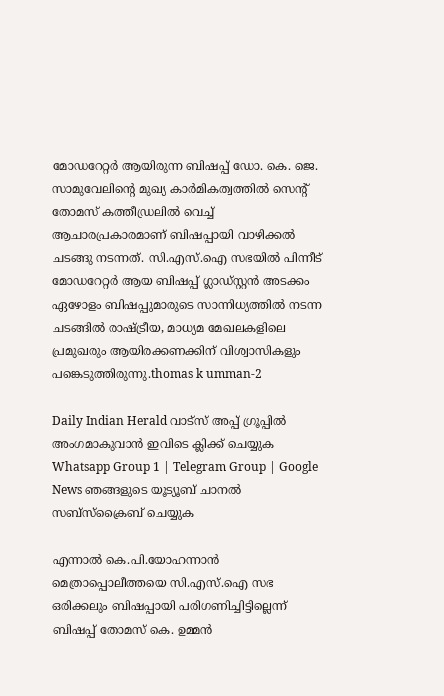മോഡറേറ്റർ ആയിരുന്ന ബിഷപ്പ് ഡോ. കെ. ജെ. സാമുവേലിന്റെ മുഖ്യ കാർമികത്വത്തിൽ സെന്റ് തോമസ് കത്തീഡ്രലിൽ വെച്ച് ആചാരപ്രകാരമാണ് ബിഷപ്പായി വാഴിക്കൽ ചടങ്ങു നടന്നത്. സി.എസ്.ഐ സഭയിൽ പിന്നീട് മോഡറേറ്റർ ആയ ബിഷപ്പ് ഗ്ലാഡ്സ്റ്റൻ അടക്കം ഏഴോളം ബിഷപ്പുമാരുടെ സാന്നിധ്യത്തിൽ നടന്ന ചടങ്ങിൽ രാഷ്ട്രീയ, മാധ്യമ മേഖലകളിലെ പ്രമുഖരും ആയിരക്കണക്കിന് വിശ്വാസികളും പങ്കെടുത്തിരുന്നു.thomas k umman-2

Daily Indian Herald വാട്സ് അപ്പ് ഗ്രൂപ്പിൽ അംഗമാകുവാൻ ഇവിടെ ക്ലിക്ക് ചെയ്യുക Whatsapp Group 1 | Telegram Group | Google News ഞങ്ങളുടെ യൂട്യൂബ് ചാനൽ സബ്സ്ക്രൈബ് ചെയ്യുക

എന്നാൽ കെ.പി.യോഹന്നാൻ മെത്രാപ്പൊലീത്തയെ സി.എസ്.ഐ സഭ ഒരിക്കലും ബിഷപ്പായി പരിഗണിച്ചിട്ടില്ലെന്ന് ബിഷപ്പ് തോമസ് കെ. ഉമ്മൻ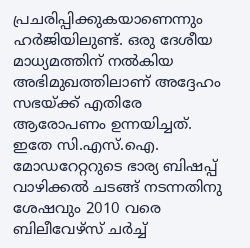പ്രചരിപ്പിക്കുകയാണെന്നും ഹർജിയിലുണ്ട്. ഒരു ദേശീയ മാധ്യമത്തിന് നൽകിയ അഭിമുഖത്തിലാണ് അദ്ദേഹം സഭയ്ക്ക് എതിരേ ആരോപണം ഉന്നയിച്ചത്. ഇതേ സി.എസ്.ഐ. മോഡറേറ്ററുടെ ഭാര്യ ബിഷപ്പ് വാഴിക്കൽ ചടങ്ങ് നടന്നതിനു ശേഷവും 2010 വരെ ബിലീവേഴ്സ് ചർച്ച്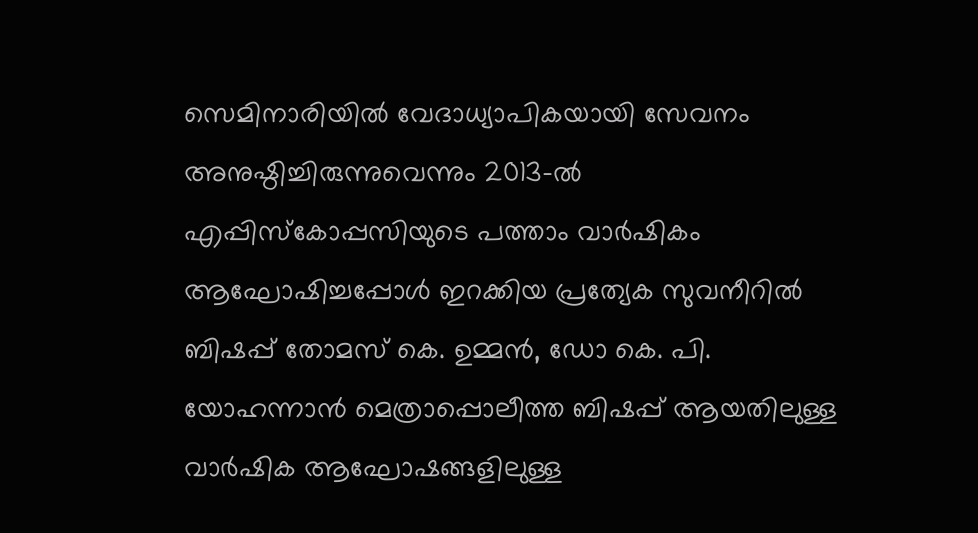സെമിനാരിയിൽ വേദാധ്യാപികയായി സേവനം അനുഷ്ഠിച്ചിരുന്നുവെന്നും 2013-ൽ എപ്പിസ്‌കോപ്പസിയുടെ പത്താം വാർഷികം ആഘോഷിച്ചപ്പോൾ ഇറക്കിയ പ്രത്യേക സുവനീറിൽ ബിഷപ്പ് തോമസ് കെ. ഉമ്മൻ, ഡോ കെ. പി. യോഹന്നാൻ മെത്രാപ്പൊലീത്ത ബിഷപ്പ് ആയതിലുള്ള വാർഷിക ആഘോഷങ്ങളിലുള്ള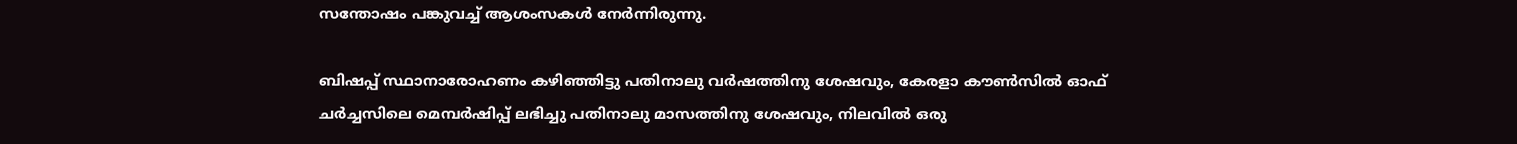സന്തോഷം പങ്കുവച്ച് ആശംസകൾ നേർന്നിരുന്നു.

ബിഷപ്പ് സ്ഥാനാരോഹണം കഴിഞ്ഞിട്ടു പതിനാലു വർഷത്തിനു ശേഷവും, കേരളാ കൗൺസിൽ ഓഫ് ചർച്ചസിലെ മെമ്പർഷിപ്പ് ലഭിച്ചു പതിനാലു മാസത്തിനു ശേഷവും, നിലവിൽ ഒരു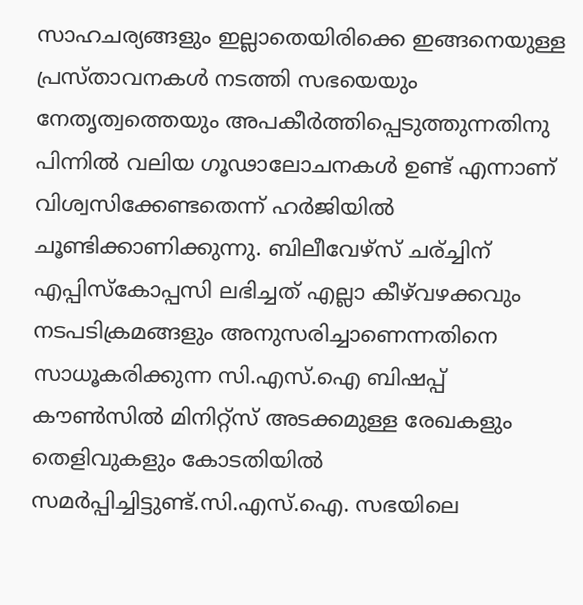സാഹചര്യങ്ങളും ഇല്ലാതെയിരിക്കെ ഇങ്ങനെയുള്ള പ്രസ്താവനകൾ നടത്തി സഭയെയും നേതൃത്വത്തെയും അപകീർത്തിപ്പെടുത്തുന്നതിനു പിന്നിൽ വലിയ ഗൂഢാലോചനകൾ ഉണ്ട് എന്നാണ് വിശ്വസിക്കേണ്ടതെന്ന് ഹർജിയിൽ ചൂണ്ടിക്കാണിക്കുന്നു. ബിലീവേഴ്സ് ചര്ച്ചിന് എപ്പിസ്‌കോപ്പസി ലഭിച്ചത് എല്ലാ കീഴ്‌വഴക്കവും നടപടിക്രമങ്ങളും അനുസരിച്ചാണെന്നതിനെ സാധൂകരിക്കുന്ന സി.എസ്.ഐ ബിഷപ്പ് കൗൺസിൽ മിനിറ്റ്സ് അടക്കമുള്ള രേഖകളും തെളിവുകളും കോടതിയിൽ സമർപ്പിച്ചിട്ടുണ്ട്.സി.എസ്.ഐ. സഭയിലെ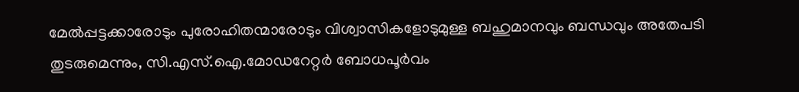മേൽപ്പട്ടക്കാരോടും പുരോഹിതന്മാരോടും വിശ്വാസികളോടുമുള്ള ബഹുമാനവും ബന്ധവും അതേപടി തുടരുമെന്നും, സി.എസ്.ഐ.മോഡറേറ്റർ ബോധപൂർവം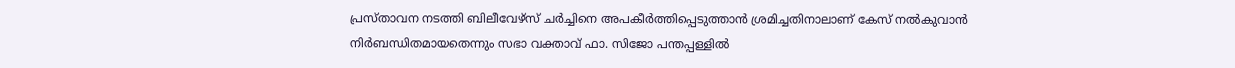പ്രസ്താവന നടത്തി ബിലീവേഴ്സ് ചർച്ചിനെ അപകീർത്തിപ്പെടുത്താൻ ശ്രമിച്ചതിനാലാണ് കേസ് നൽകുവാൻ നിർബന്ധിതമായതെന്നും സഭാ വക്താവ് ഫാ. സിജോ പന്തപ്പള്ളിൽ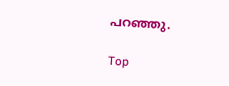പറഞ്ഞു.

Top